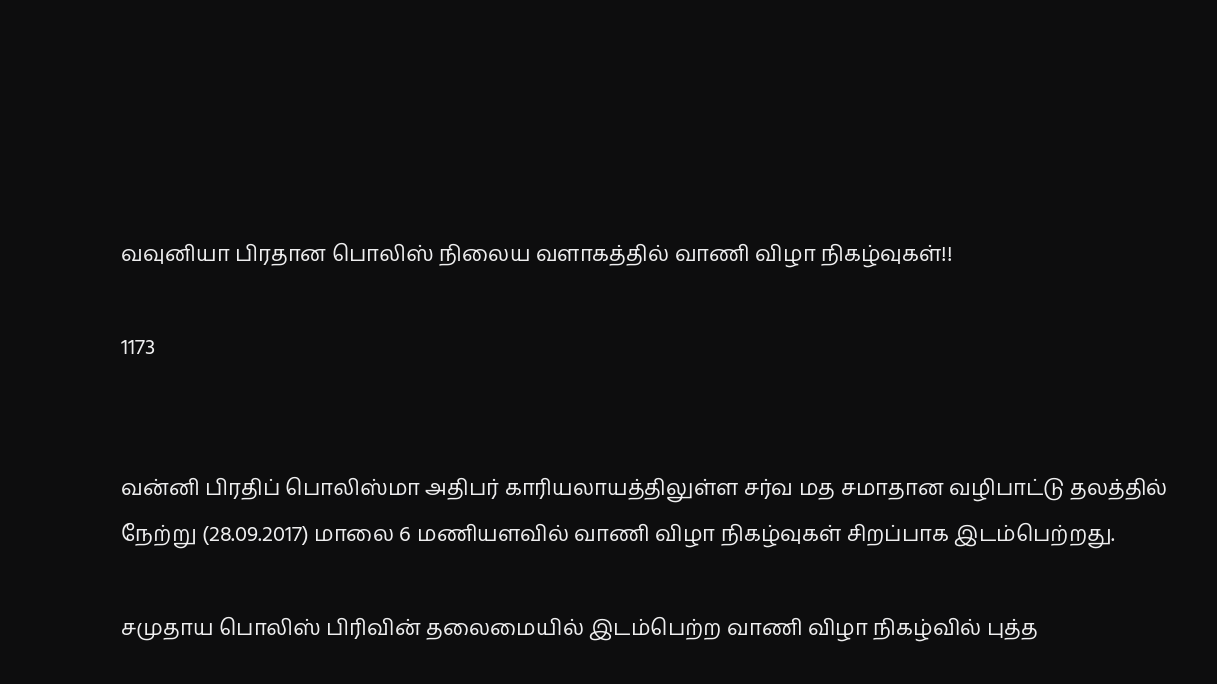வவுனியா பிரதான பொலிஸ் நிலைய வளாகத்தில் வாணி விழா நிகழ்வுகள்!!

1173


வன்னி பிரதிப் பொலிஸ்மா அதிபர் காரியலாயத்திலுள்ள சர்வ மத சமாதான வழிபாட்டு தலத்தில் நேற்று (28.09.2017) மாலை 6 மணியளவில் வாணி விழா நிகழ்வுகள் சிறப்பாக இடம்பெற்றது.

சமுதாய பொலிஸ் பிரிவின் தலைமையில் இடம்பெற்ற வாணி விழா நிகழ்வில் புத்த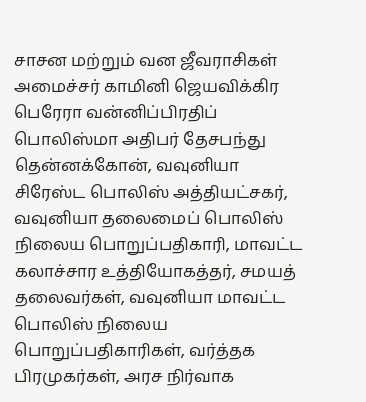சாசன மற்றும் வன ஜீவராசிகள் அமைச்சர் காமினி ஜெயவிக்கிர பெரேரா வன்னிப்பிரதிப் பொலிஸ்மா அதிபர் தேசபந்து தென்னக்கோன், வவுனியா சிரேஸ்ட பொலிஸ் அத்தியட்சகர், வவுனியா தலைமைப் பொலிஸ் நிலைய பொறுப்பதிகாரி, மாவட்ட கலாச்சார உத்தியோகத்தர், சமயத் தலைவர்கள், வவுனியா மாவட்ட பொலிஸ் நிலைய பொறுப்பதிகாரிகள், வர்த்தக பிரமுகர்கள், அரச நிர்வாக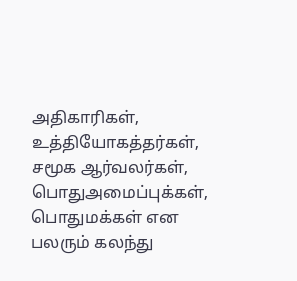அதிகாரிகள், உத்தியோகத்தர்கள், சமூக ஆர்வலர்கள், பொதுஅமைப்புக்கள், பொதுமக்கள் என பலரும் கலந்து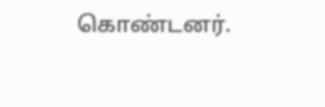கொண்டனர்.